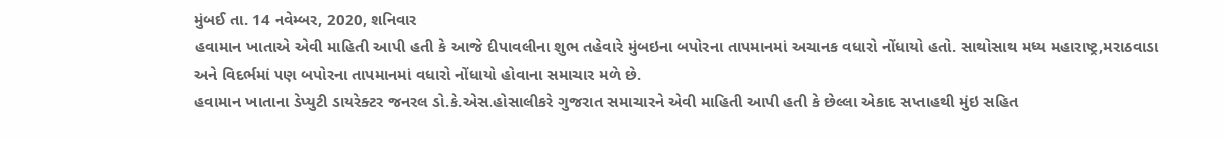મુંબઈ તા. 14 નવેમ્બર, 2020, શનિવાર
હવામાન ખાતાએ એવી માહિતી આપી હતી કે આજે દીપાવલીના શુભ તહેવારે મુંબઇના બપોરના તાપમાનમાં અચાનક વધારો નોંધાયો હતો. સાથોસાથ મધ્ય મહારાષ્ટ્ર,મરાઠવાડા અને વિદર્ભમાં પણ બપોરના તાપમાનમાં વધારો નોંધાયો હોવાના સમાચાર મળે છે.
હવામાન ખાતાના ડેપ્યુટી ડાયરેક્ટર જનરલ ડો.કે.એસ.હોસાલીકરે ગુજરાત સમાચારને એવી માહિતી આપી હતી કે છેલ્લા એકાદ સપ્તાહથી મુંઇ સહિત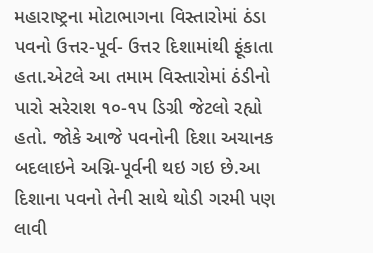મહારાષ્ટ્રના મોટાભાગના વિસ્તારોમાં ઠંડા પવનો ઉત્તર-પૂર્વ- ઉત્તર દિશામાંથી ફૂંકાતા હતા.એટલે આ તમામ વિસ્તારોમાં ઠંડીનો પારો સરેરાશ ૧૦-૧૫ ડિગ્રી જેટલો રહ્યો હતો. જોકે આજે પવનોની દિશા અચાનક બદલાઇને અગ્નિ-પૂર્વની થઇ ગઇ છે.આ દિશાના પવનો તેની સાથે થોડી ગરમી પણ લાવી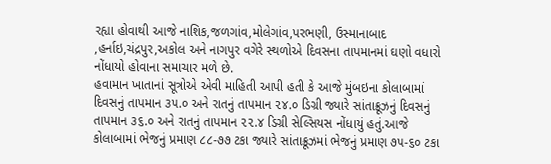રહ્યા હોવાથી આજે નાશિક,જળગાંવ,મોલેગાંવ,પરભણી, ઉસ્માનાબાદ ,હર્નાઇ,ચંદ્રપુર,અકોલ અને નાગપુર વગેરે સ્થળોએ દિવસના તાપમાનમાં ઘણો વધારો નોંધાયો હોવાના સમાચાર મળે છે.
હવામાન ખાતાનાં સૂત્રોએ એવી માહિતી આપી હતી કે આજે મુંબઇના કોલાબામાં દિવસનું તાપમાન ૩૫.૦ અને રાતનું તાપમાન ૨૪.૦ ડિગ્રી જ્યારે સાંતાક્રૂઝનું દિવસનું તાપમાન ૩૬.૦ અને રાતનું તાપમાન ૨૨.૪ ડિગ્રી સેલ્સિયસ નોંધાયું હતું.આજે કોલાબામાં ભેજનું પ્રમાણ ૮૮-૭૭ ટકા જ્યારે સાંતાક્રૂઝમાં ભેજનું પ્રમાણ ૭૫-૬૦ ટકા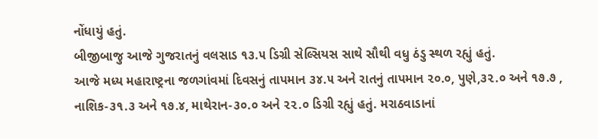નોંધાયું હતું.
બીજીબાજુ આજે ગુજરાતનું વલસાડ ૧૩.૫ ડિગ્રી સેલ્સિયસ સાથે સૌથી વધુ ઠંડુ સ્થળ રહ્યું હતું.
આજે મધ્ય મહારાષ્ટ્રના જળગાંવમાં દિવસનું તાપમાન ૩૪.૫ અને રાતનું તાપમાન ૨૦.૦, પુણે,૩૨.૦ અને ૧૭.૭ , નાશિક-૩૧.૩ અને ૧૭.૪, માથેરાન-૩૦.૦ અને ૨૨.૦ ડિગ્રી રહ્યું હતું. મરાઠવાડાનાં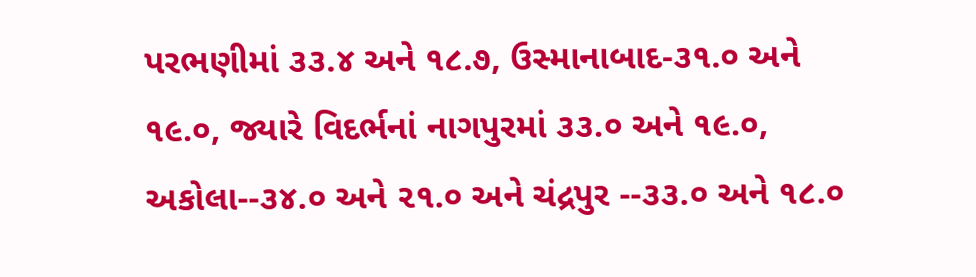પરભણીમાં ૩૩.૪ અને ૧૮.૭, ઉસ્માનાબાદ-૩૧.૦ અને ૧૯.૦, જ્યારે વિદર્ભનાં નાગપુરમાં ૩૩.૦ અને ૧૯.૦, અકોલા--૩૪.૦ અને ૨૧.૦ અને ચંદ્રપુર --૩૩.૦ અને ૧૮.૦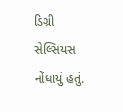ડિગ્રી સેલ્સિયસ નોંધાયું હતું.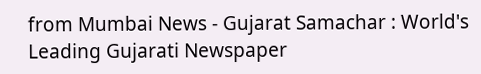from Mumbai News - Gujarat Samachar : World's Leading Gujarati Newspaper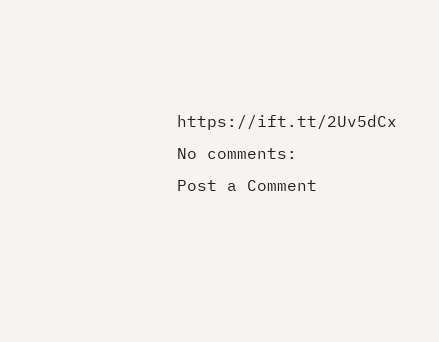https://ift.tt/2Uv5dCx
No comments:
Post a Comment